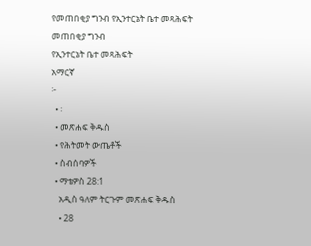የመጠበቂያ ግንብ የኢንተርኔት ቤተ መጻሕፍት
መጠበቂያ ግንብ
የኢንተርኔት ቤተ መጻሕፍት
አማርኛ
፦
  • ፡
  • መጽሐፍ ቅዱስ
  • የሕትመት ውጤቶች
  • ስብሰባዎች
  • ማቴዎስ 28:1
    አዲስ ዓለም ትርጉም መጽሐፍ ቅዱስ
    • 28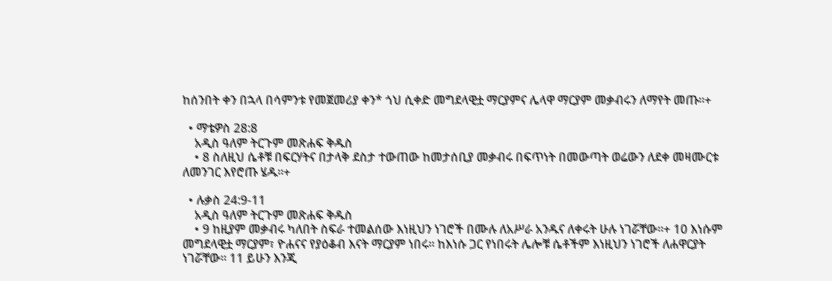ከሰንበት ቀን በኋላ በሳምንቱ የመጀመሪያ ቀን* ጎህ ሲቀድ መግደላዊቷ ማርያምና ሌላዋ ማርያም መቃብሩን ለማየት መጡ።+

  • ማቴዎስ 28:8
    አዲስ ዓለም ትርጉም መጽሐፍ ቅዱስ
    • 8 ስለዚህ ሴቶቹ በፍርሃትና በታላቅ ደስታ ተውጠው ከመታሰቢያ መቃብሩ በፍጥነት በመውጣት ወሬውን ለደቀ መዛሙርቱ ለመንገር እየሮጡ ሄዱ።+

  • ሉቃስ 24:9-11
    አዲስ ዓለም ትርጉም መጽሐፍ ቅዱስ
    • 9 ከዚያም መቃብሩ ካለበት ስፍራ ተመልሰው እነዚህን ነገሮች በሙሉ ለአሥራ አንዱና ለቀሩት ሁሉ ነገሯቸው።+ 10 እነሱም መግደላዊቷ ማርያም፣ ዮሐናና የያዕቆብ እናት ማርያም ነበሩ። ከእነሱ ጋር የነበሩት ሌሎቹ ሴቶችም እነዚህን ነገሮች ለሐዋርያት ነገሯቸው። 11 ይሁን እንጂ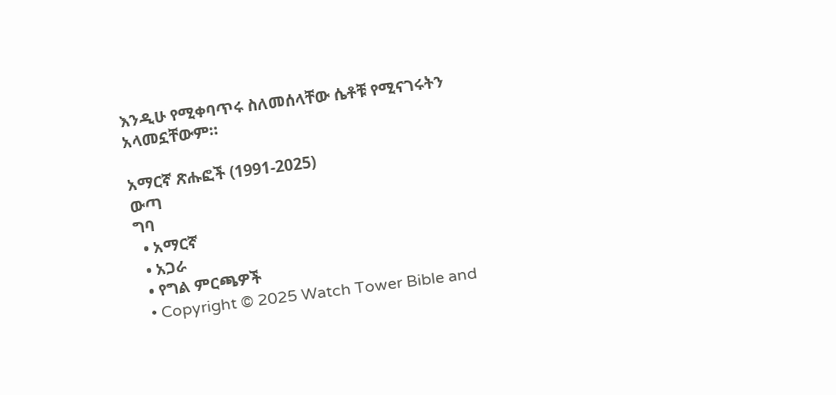እንዲሁ የሚቀባጥሩ ስለመሰላቸው ሴቶቹ የሚናገሩትን አላመኗቸውም።

አማርኛ ጽሑፎች (1991-2025)
ውጣ
ግባ
  • አማርኛ
  • አጋራ
  • የግል ምርጫዎች
  • Copyright © 2025 Watch Tower Bible and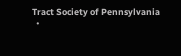Tract Society of Pennsylvania
  •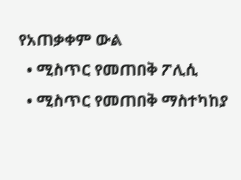የአጠቃቀም ውል
  • ሚስጥር የመጠበቅ ፖሊሲ
  • ሚስጥር የመጠበቅ ማስተካከያ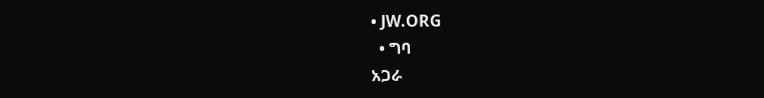• JW.ORG
  • ግባ
አጋራ